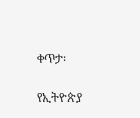ቀጥታ፡

የኢትዮጵያ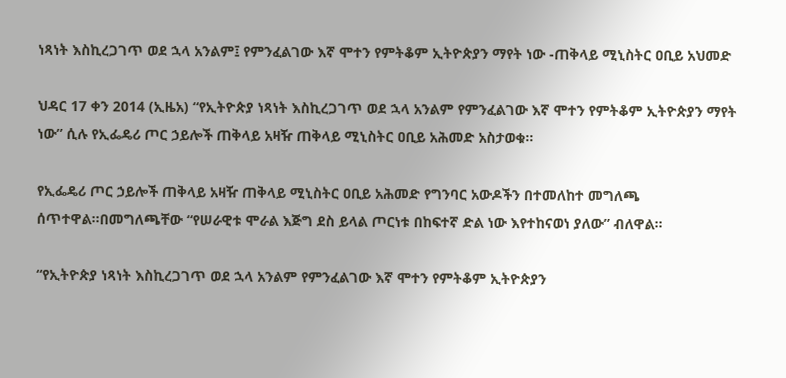ነጻነት እስኪረጋገጥ ወደ ኋላ አንልም፤ የምንፈልገው እኛ ሞተን የምትቆም ኢትዮጵያን ማየት ነው -ጠቅላይ ሚኒስትር ዐቢይ አህመድ

ህዳር 17 ቀን 2014 (ኢዜአ) “የኢትዮጵያ ነጻነት እስኪረጋገጥ ወደ ኋላ አንልም የምንፈልገው እኛ ሞተን የምትቆም ኢትዮጵያን ማየት ነው” ሲሉ የኢፌዴሪ ጦር ኃይሎች ጠቅላይ አዛዥ ጠቅላይ ሚኒስትር ዐቢይ አሕመድ አስታወቁ።

የኢፌዴሪ ጦር ኃይሎች ጠቅላይ አዛዥ ጠቅላይ ሚኒስትር ዐቢይ አሕመድ የግንባር አውዶችን በተመለከተ መግለጫ ሰጥተዋል።በመግለጫቸው “የሠራዊቱ ሞራል እጅግ ደስ ይላል ጦርነቱ በከፍተኛ ድል ነው እየተከናወነ ያለው” ብለዋል።

“የኢትዮጵያ ነጻነት እስኪረጋገጥ ወደ ኋላ አንልም የምንፈልገው እኛ ሞተን የምትቆም ኢትዮጵያን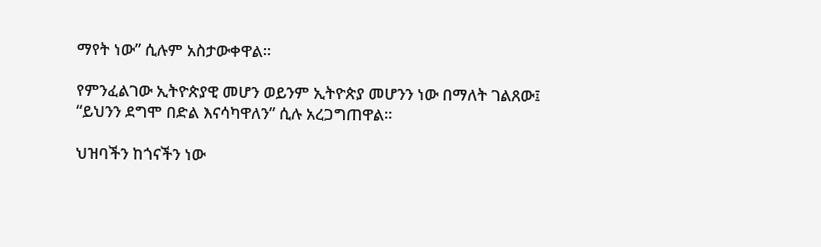ማየት ነው” ሲሉም አስታውቀዋል።

የምንፈልገው ኢትዮጵያዊ መሆን ወይንም ኢትዮጵያ መሆንን ነው በማለት ገልጸው፤ “ይህንን ደግሞ በድል እናሳካዋለን” ሲሉ አረጋግጠዋል።

ህዝባችን ከጎናችን ነው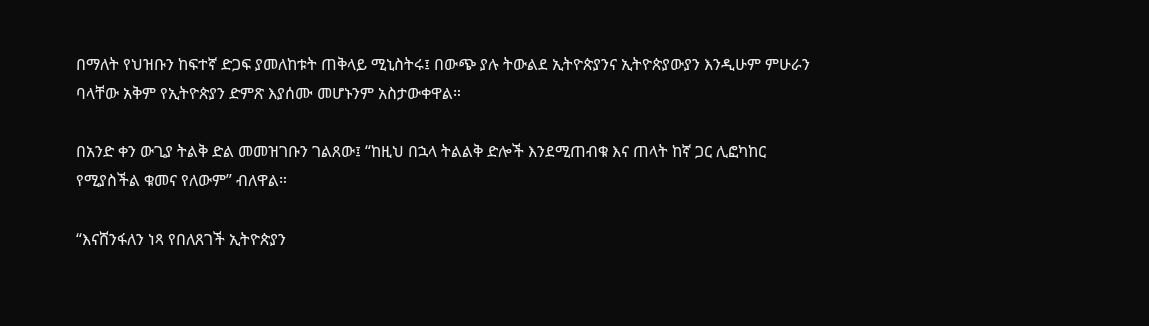በማለት የህዝቡን ከፍተኛ ድጋፍ ያመለከቱት ጠቅላይ ሚኒስትሩ፤ በውጭ ያሉ ትውልደ ኢትዮጵያንና ኢትዮጵያውያን እንዲሁም ምሁራን ባላቸው አቅም የኢትዮጵያን ድምጽ እያሰሙ መሆኑንም አስታውቀዋል።

በአንድ ቀን ውጊያ ትልቅ ድል መመዝገቡን ገልጸው፤ “ከዚህ በኋላ ትልልቅ ድሎች እንደሚጠብቁ እና ጠላት ከኛ ጋር ሊፎካከር የሚያስችል ቁመና የለውም” ብለዋል።

“እናሸንፋለን ነጻ የበለጸገች ኢትዮጵያን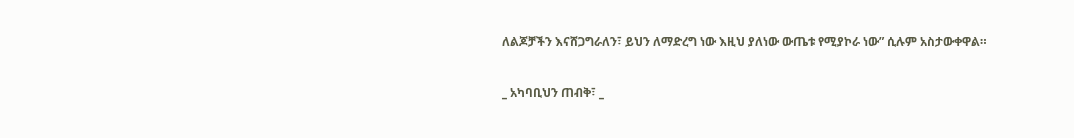ለልጆቻችን እናሸጋግራለን፣ ይህን ለማድረግ ነው እዚህ ያለነው ውጤቱ የሚያኮራ ነው” ሲሉም አስታውቀዋል።

_ አካባቢህን ጠብቅ፣ _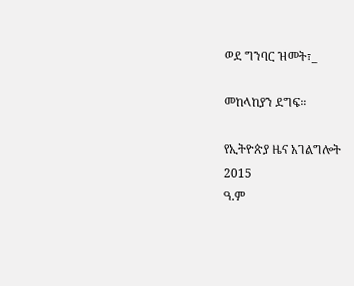ወደ ግንባር ዝመት፣_

መከላከያን ደግፍ።

የኢትዮጵያ ዜና አገልግሎት
2015
ዓ.ም